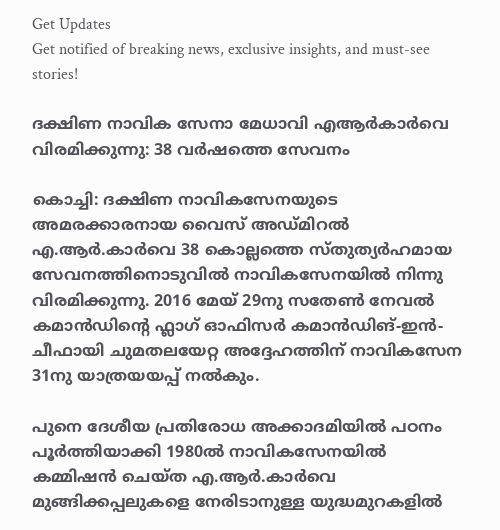Get Updates
Get notified of breaking news, exclusive insights, and must-see stories!

ദക്ഷിണ നാവിക സേനാ മേധാവി എആർ‌കാർവെ വിരമിക്കുന്നു: 38 വർഷത്തെ സേവനം

കൊച്ചി: ദക്ഷിണ നാവികസേനയുടെ അമരക്കാരനായ വൈസ് അഡ്മിറൽ എ.ആ‌ർ.കാർവെ 38 കൊല്ലത്തെ സ്തുത്യർഹമായ സേവനത്തിനൊടുവിൽ നാവികസേനയിൽ നിന്നു വിരമിക്കുന്നു. 2016 മേയ് 29നു സതേൺ നേവൽ കമാൻഡിന്‍റെ ഫ്ലാഗ് ഓഫിസർ കമാൻഡിങ്-ഇൻ-ചീഫായി ചുമതലയേറ്റ അദ്ദേഹത്ത‌ിന് നാവികസേന 31നു യാത്രയയപ്പ് നൽകും.

പ‌ുനെ ദേശീയ പ്രതിരോധ അ‌ക്കാദമിയിൽ പഠനം പൂർത്തിയാക്കി 1980ൽ നാവികസേനയിൽ കമ്മിഷൻ ചെയ്ത എ.ആ‌ർ.കാർവെ മുങ്ങിക്കപ്പലുകളെ നേരിടാനുള്ള യുദ്ധമുറകളിൽ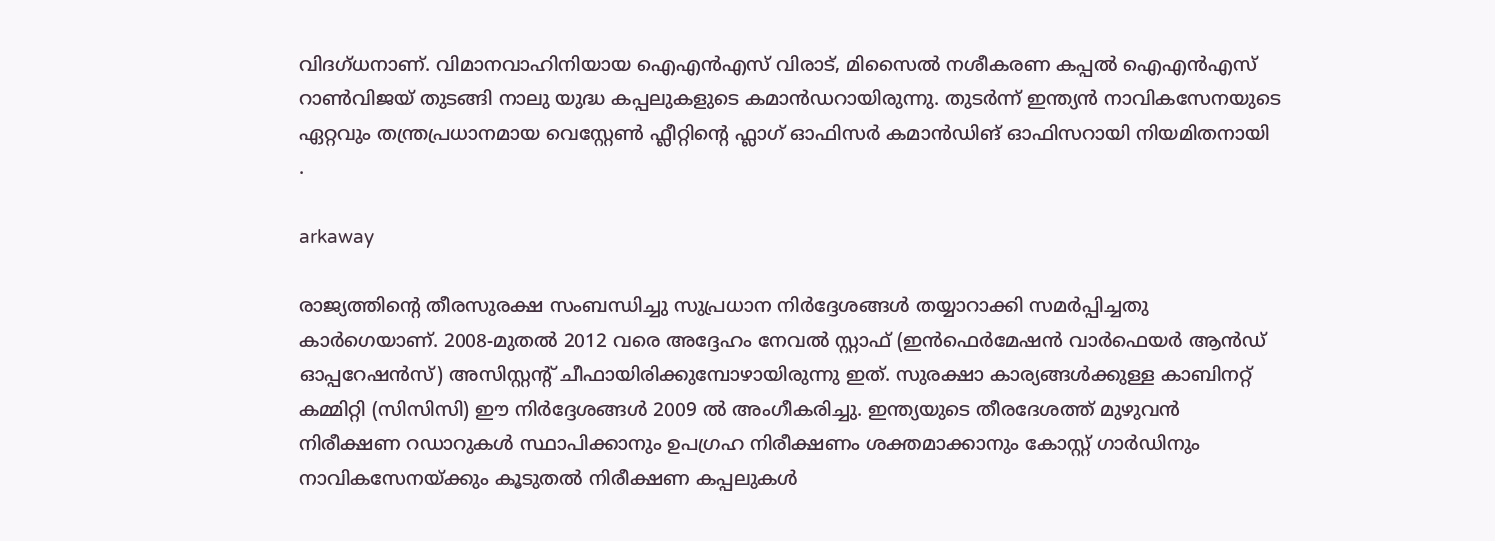വിദഗ്ധനാണ്. വിമാനവാഹിനിയായ ഐഎൻഎസ് വിരാട്, മിസൈൽ നശീകരണ ‌കപ്പൽ ഐഎൻഎസ് റാൺവിജയ് തുടങ്ങി നാലു യുദ്ധ കപ്പലുകളുടെ ‌‌‌‌‌‌‌‌‌‌‌‌‌‌‌‌കമാൻഡറായിരുന്നു. തുടർന്ന് ഇന്ത്യൻ നാവികസേനയുടെ ഏറ്റവും തന്ത്രപ്രധാനമായ വെസ്റ്റേൺ ഫ്ലീറ്റിന്‍റെ ഫ്ലാഗ് ഓഫിസർ കമാൻഡിങ് ഓഫിസറായി നിയമിതനായി .

arkaway

രാജ്യത്തിന്‍റെ തീരസുരക്ഷ സംബന്ധിച്ചു സുപ്രധാന നിർദ്ദേശങ്ങൾ തയ്യാറാക്കി സമർപ്പിച്ചതു കാർഗെയാണ്. 2008-മുതൽ 2012 വരെ അദ്ദേഹം നേവൽ സ്റ്റാഫ് (ഇൻഫെർമേഷൻ വാർഫെയർ ആൻഡ് ഓപ്പറേഷൻസ്) അസിസ്റ്റന്‍റ് ചീഫായിരിക്കുമ്പോഴായിരുന്നു ഇത്. സുരക്ഷാ കാര്യങ്ങൾക്കുള്ള കാബിനറ്റ് കമ്മിറ്റി (സിസിസി) ഈ നിർദ്ദേശങ്ങൾ‌ 2009 ൽ അംഗീകരിച്ചു. ഇന്ത്യയുടെ തീരദേശത്ത് മുഴുവൻ നിരീക്ഷണ റഡാറുകൾ സ്ഥാപിക്കാനും ഉപഗ്രഹ നിരീക്ഷണം ശക്തമാക്കാനും കോസ്റ്റ് ഗാർഡിനും നാവികസേനയ്ക്കും കൂടുതൽ നിരീക്ഷണ കപ്പലുകൾ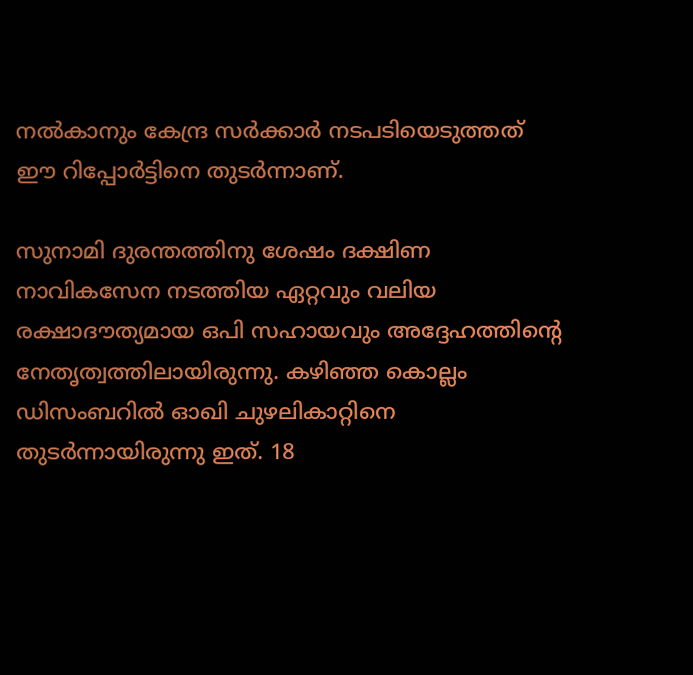നൽകാനും കേന്ദ്ര സർക്കാർ നടപടിയെടുത്തത് ഈ റിപ്പോർട്ടിനെ തുടർന്നാണ്.

സുനാമി ദുരന്തത്തിനു ശേഷം ദക്ഷിണ നാവികസേന നടത്തിയ ഏറ്റവും വലിയ രക്ഷാദൗത്യമായ ഒപി സഹായവും അദ്ദേഹത്തിന്‍റെ നേത‌ൃത്വത്തിലായിരുന്നു. കഴിഞ്ഞ കൊല്ലം ഡിസംബറിൽ ഓഖി ചുഴലികാറ്റിനെ തുടർന്നായിരുന്നു ഇത്. 18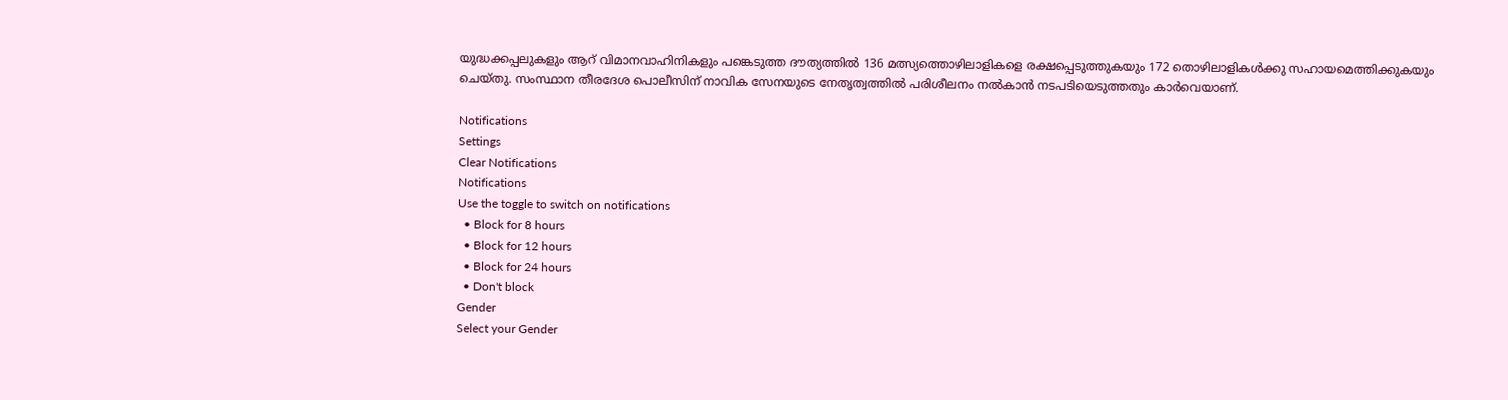യുദ്ധക്കപ്പലുകളും ‌ആറ് വിമാനവാഹിനികളും പങ്കെടുത്ത ദൗത്യത്തിൽ 136 മത്സ്യത്തൊഴിലാളികളെ രക്ഷപ്പെടുത്തുകയും 172 തൊഴിലാളികൾക്കു സഹായമെത്തിക്കുകയും ചെയ്തു. സംസ്ഥാന തീരദേശ പൊലീസിന് നാവിക സേനയുടെ നേത‌ൃത്വത്തിൽ പരിശീലനം നൽകാൻ നടപടിയെടുത്തതും കാർവെയാണ്.

Notifications
Settings
Clear Notifications
Notifications
Use the toggle to switch on notifications
  • Block for 8 hours
  • Block for 12 hours
  • Block for 24 hours
  • Don't block
Gender
Select your Gender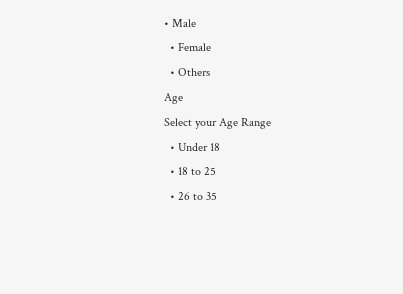• Male
  • Female
  • Others
Age
Select your Age Range
  • Under 18
  • 18 to 25
  • 26 to 35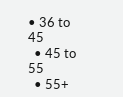• 36 to 45
  • 45 to 55
  • 55+